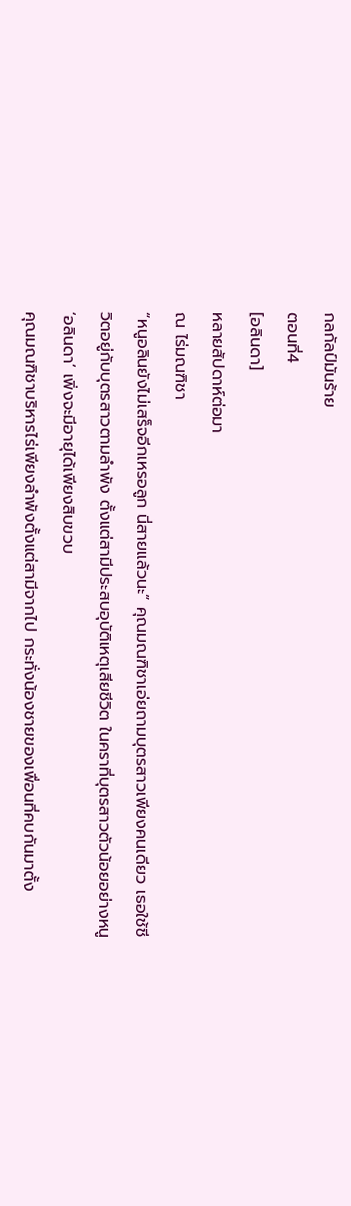กลกัลป์มันร้าย
ตอนที่4
[อลินดา]
หลายสัปดาห์ต่อมา
ณ ไร่มณฑิชา
“หนูอลินยังไม่เสร็จอีกเหรอลูก นี่สายแล้วนะ” คุณมณฑิชาเอ่ยถามบุตรสาวเพียงคนเดียว เธอใช้ชีวิตอยู่กับบุตรสาวตามลำพัง ตั้งแต่สามีประสบอุบัติเหตุเสียชีวิต ในคราที่บุตรสาวตัวน้อยอย่างหนู ‘อลินดา’ เพิ่งจะมีอายุได้เพียงสิบขวบ
คุณมณฑิชาบริหารไร่เพียงลำพังตั้งแต่สามีจากไป กระทั่งน้องชายของเพื่อนที่คบกันมาตั้ง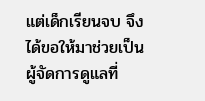แต่เด็กเรียนจบ จึงได้ขอให้มาช่วยเป็นผู้จัดการดูแลที่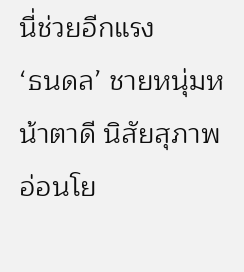นี่ช่วยอีกแรง
‘ธนดล’ ชายหนุ่มหน้าตาดี นิสัยสุภาพอ่อนโย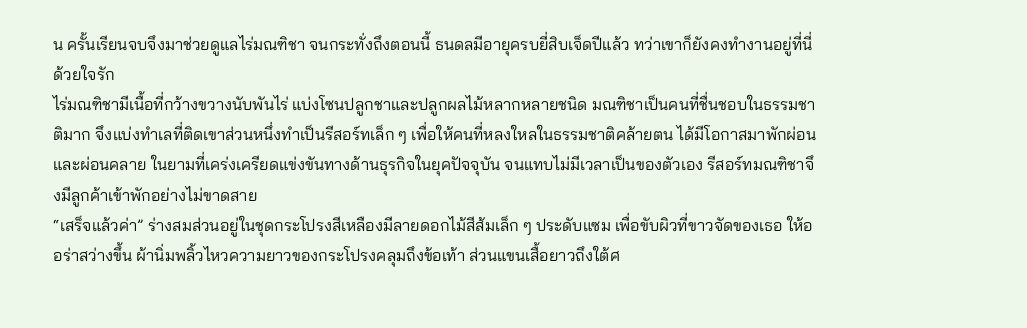น ครั้นเรียนจบจึงมาช่วยดูแลไร่มณฑิชา จนกระทั่งถึงตอนนี้ ธนดลมีอายุครบยี่สิบเจ็ดปีแล้ว ทว่าเขาก็ยังคงทำงานอยู่ที่นี่ด้วยใจรัก
ไร่มณฑิชามีเนื้อที่กว้างขวางนับพันไร่ แบ่งโซนปลูกชาและปลูกผลไม้หลากหลายชนิด มณฑิชาเป็นคนที่ชื่นชอบในธรรมชาติมาก จึงแบ่งทำเลที่ติดเขาส่วนหนึ่งทำเป็นรีสอร์ทเล็ก ๆ เพื่อให้คนที่หลงใหลในธรรมชาติคล้ายตน ได้มีโอกาสมาพักผ่อนและผ่อนคลาย ในยามที่เคร่งเครียดแข่งขันทางด้านธุรกิจในยุคปัจจุบัน จนแทบไม่มีเวลาเป็นของตัวเอง รีสอร์ทมณฑิชาจึงมีลูกค้าเข้าพักอย่างไม่ขาดสาย
“เสร็จแล้วค่า” ร่างสมส่วนอยู่ในชุดกระโปรงสีเหลืองมีลายดอกไม้สีส้มเล็ก ๆ ประดับแซม เพื่อขับผิวที่ขาวจัดของเธอ ให้ออร่าสว่างขึ้น ผ้านิ่มพลิ้วไหวความยาวของกระโปรงคลุมถึงข้อเท้า ส่วนแขนเสื้อยาวถึงใต้ศ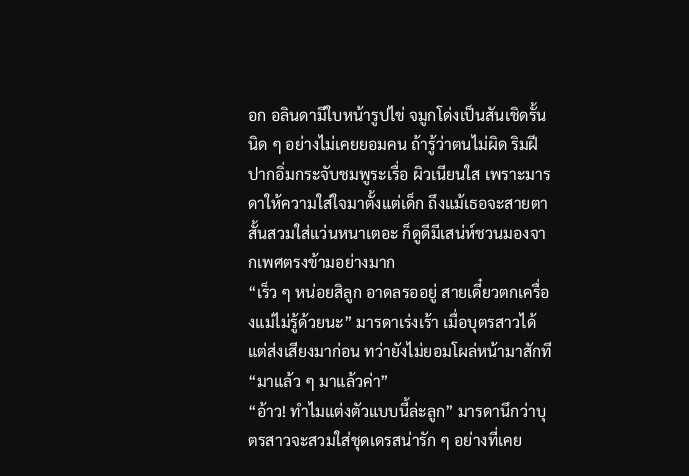อก อลินดามีใบหน้ารูปไข่ จมูกโด่งเป็นสันเชิดรั้นนิด ๆ อย่างไม่เคยยอมคน ถ้ารู้ว่าตนไม่ผิด ริมฝีปากอิ่มกระจับชมพูระเรื่อ ผิวเนียนใส เพราะมารดาให้ความใส่ใจมาตั้งแต่เด็ก ถึงแม้เธอจะสายตาสั้นสวมใส่แว่นหนาเตอะ ก็ดูดีมีเสน่ห์ชวนมองจากเพศตรงข้ามอย่างมาก
“เร็ว ๆ หน่อยสิลูก อาดลรออยู่ สายเดี๋ยวตกเครื่องแม่ไม่รู้ด้วยนะ” มารดาเร่งเร้า เมื่อบุตรสาวได้แต่ส่งเสียงมาก่อน ทว่ายังไม่ยอมโผล่หน้ามาสักที
“มาแล้ว ๆ มาแล้วค่า”
“อ้าว! ทำไมแต่งตัวแบบนี้ล่ะลูก” มารดานึกว่าบุตรสาวจะสวมใส่ชุดเดรสน่ารัก ๆ อย่างที่เคย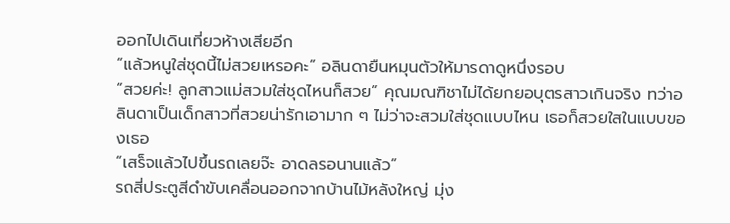ออกไปเดินเที่ยวห้างเสียอีก
“แล้วหนูใส่ชุดนี้ไม่สวยเหรอคะ” อลินดายืนหมุนตัวให้มารดาดูหนึ่งรอบ
“สวยค่ะ! ลูกสาวแม่สวมใส่ชุดไหนก็สวย” คุณมณฑิชาไม่ได้ยกยอบุตรสาวเกินจริง ทว่าอลินดาเป็นเด็กสาวที่สวยน่ารักเอามาก ๆ ไม่ว่าจะสวมใส่ชุดแบบไหน เธอก็สวยใสในแบบของเธอ
“เสร็จแล้วไปขึ้นรถเลยจ๊ะ อาดลรอนานแล้ว”
รถสี่ประตูสีดำขับเคลื่อนออกจากบ้านไม้หลังใหญ่ มุ่ง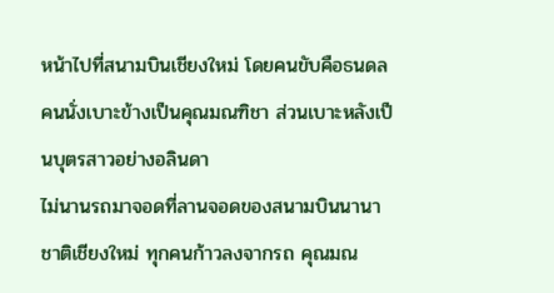หน้าไปที่สนามบินเชียงใหม่ โดยคนขับคือธนดล คนนั่งเบาะข้างเป็นคุณมณฑิชา ส่วนเบาะหลังเป็นบุตรสาวอย่างอลินดา
ไม่นานรถมาจอดที่ลานจอดของสนามบินนานาชาติเชียงใหม่ ทุกคนก้าวลงจากรถ คุณมณ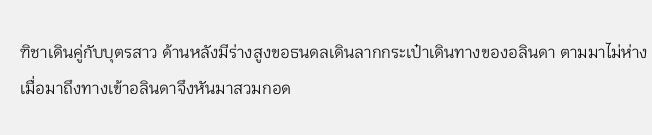ฑิชาเดินคู่กับบุตรสาว ด้านหลังมีร่างสูงขอธนดลเดินลากกระเป๋าเดินทางของอลินดา ตามมาไม่ห่าง
เมื่อมาถึงทางเข้าอลินดาจึงหันมาสวมกอด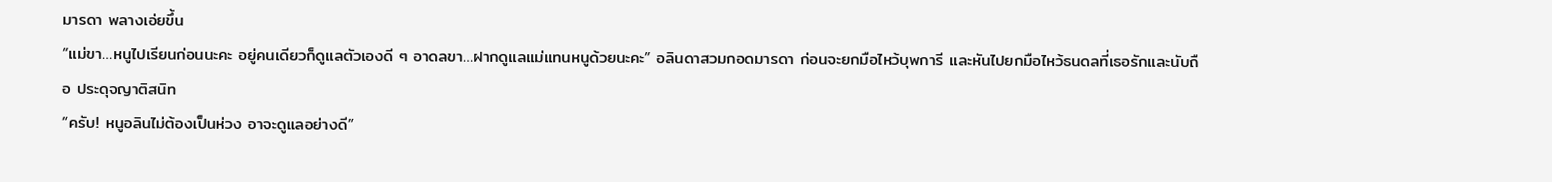มารดา พลางเอ่ยขึ้น
“แม่ขา…หนูไปเรียนก่อนนะคะ อยู่คนเดียวก็ดูแลตัวเองดี ๆ อาดลขา…ฝากดูแลแม่แทนหนูด้วยนะคะ” อลินดาสวมกอดมารดา ก่อนจะยกมือไหว้บุพการี และหันไปยกมือไหว้ธนดลที่เธอรักและนับถือ ประดุจญาติสนิท
“ครับ! หนูอลินไม่ต้องเป็นห่วง อาจะดูแลอย่างดี”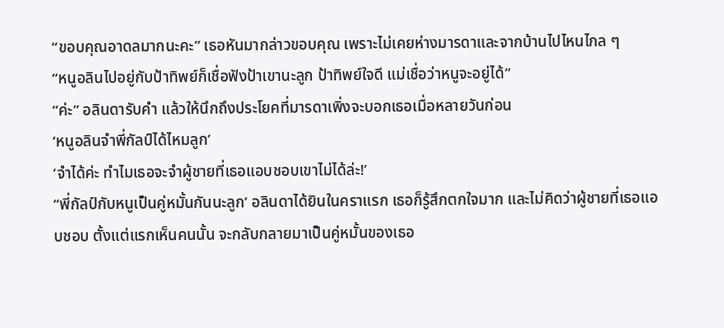“ขอบคุณอาดลมากนะคะ” เธอหันมากล่าวขอบคุณ เพราะไม่เคยห่างมารดาและจากบ้านไปไหนไกล ๆ
“หนูอลินไปอยู่กับป้าทิพย์ก็เชื่อฟังป้าเขานะลูก ป้าทิพย์ใจดี แม่เชื่อว่าหนูจะอยู่ได้”
“ค่ะ” อลินดารับคำ แล้วให้นึกถึงประโยคที่มารดาเพิ่งจะบอกเธอเมื่อหลายวันก่อน
‘หนูอลินจำพี่กัลป์ได้ไหมลูก’
‘จำได้ค่ะ ทำไมเธอจะจำผู้ชายที่เธอแอบชอบเขาไม่ได้ล่ะ!’
“พี่กัลป์กับหนูเป็นคู่หมั้นกันนะลูก’ อลินดาได้ยินในคราแรก เธอก็รู้สึกตกใจมาก และไม่คิดว่าผู้ชายที่เธอแอบชอบ ตั้งแต่แรกเห็นคนนั้น จะกลับกลายมาเป็นคู่หมั้นของเธอ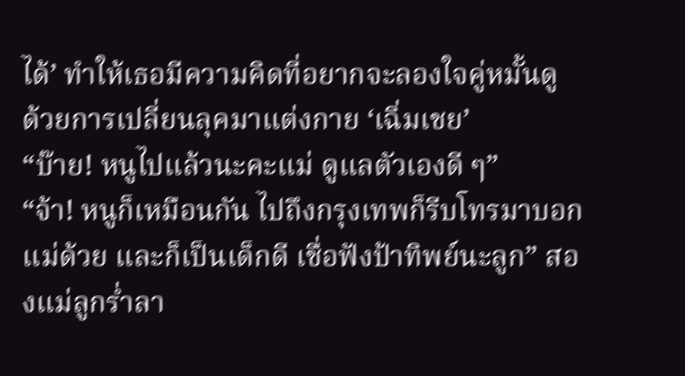ได้’ ทำให้เธอมีความคิดที่อยากจะลองใจคู่หมั้นดู ด้วยการเปลี่ยนลุคมาแต่งกาย ‘เฉิ่มเชย’
“บ๊าย! หนูไปแล้วนะคะแม่ ดูแลตัวเองดี ๆ”
“จ้า! หนูก็เหมือนกัน ไปถึงกรุงเทพก็รีบโทรมาบอกแม่ด้วย และก็เป็นเด็กดี เชื่อฟังป้าทิพย์นะลูก” สองแม่ลูกร่ำลา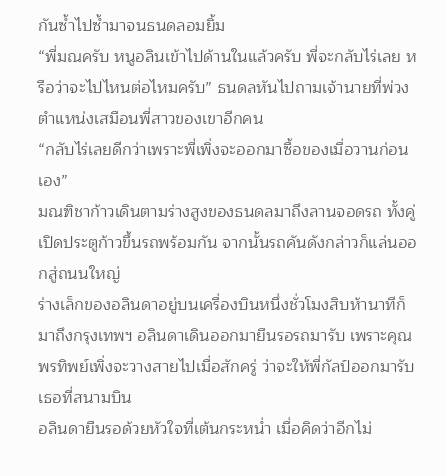กันซ้ำไปซ้ำมาจนธนดลอมยิ้ม
“พี่มณครับ หนูอลินเข้าไปด้านในแล้วครับ พี่จะกลับไร่เลย หรือว่าจะไปไหนต่อไหมครับ” ธนดลหันไปถามเจ้านายที่พ่วงตำแหน่งเสมือนพี่สาวของเขาอีกคน
“กลับไร่เลยดีกว่าเพราะพี่เพิ่งจะออกมาซื้อของเมื่อวานก่อนเอง”
มณฑิชาก้าวเดินตามร่างสูงของธนดลมาถึงลานจอดรถ ทั้งคู่เปิดประตูก้าวขึ้นรถพร้อมกัน จากนั้นรถคันดังกล่าวก็แล่นออกสู่ถนนใหญ่
ร่างเล็กของอลินดาอยู่บนเครื่องบินหนึ่งชั่วโมงสิบห้านาทีก็มาถึงกรุงเทพฯ อลินดาเดินออกมายืนรอรถมารับ เพราะคุณพรทิพย์เพิ่งจะวางสายไปเมื่อสักครู่ ว่าจะให้พี่กัลป์ออกมารับเธอที่สนามบิน
อลินดายืนรอด้วยหัวใจที่เต้นกระหน่ำ เมื่อคิดว่าอีกไม่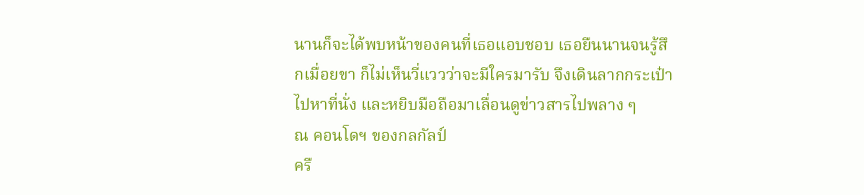นานก็จะได้พบหน้าของคนที่เธอแอบชอบ เธอยืนนานจนรู้สึกเมื่อยขา ก็ไม่เห็นวี่แววว่าจะมีใครมารับ จึงเดินลากกระเป๋าไปหาที่นั่ง และหยิบมือถือมาเลื่อนดูข่าวสารไปพลาง ๆ
ณ คอนโดฯ ของกลกัลป์
ครื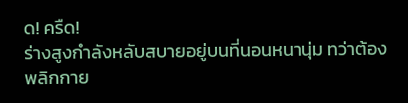ด! ครืด!
ร่างสูงกำลังหลับสบายอยู่บนที่นอนหนานุ่ม ทว่าต้องพลิกกาย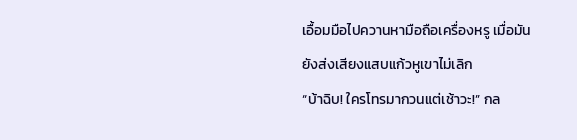เอื้อมมือไปควานหามือถือเครื่องหรู เมื่อมันยังส่งเสียงแสบแก้วหูเขาไม่เลิก
“บ้าฉิบ! ใครโทรมากวนแต่เช้าวะ!” กล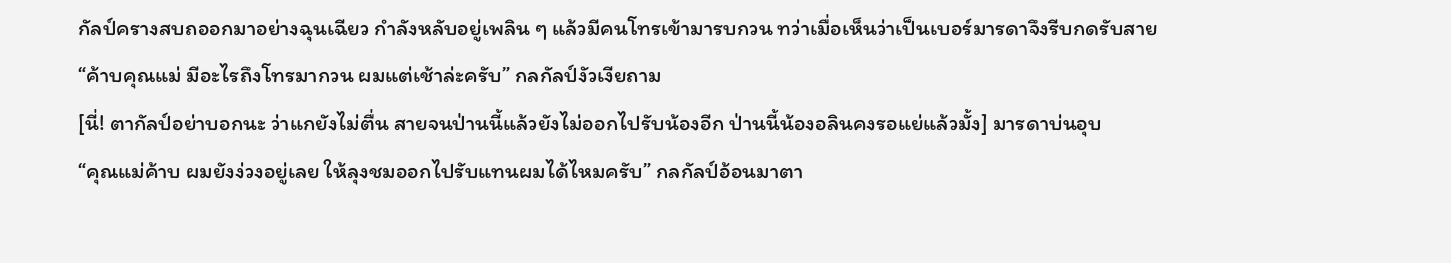กัลป์ครางสบถออกมาอย่างฉุนเฉียว กำลังหลับอยู่เพลิน ๆ แล้วมีคนโทรเข้ามารบกวน ทว่าเมื่อเห็นว่าเป็นเบอร์มารดาจึงรีบกดรับสาย
“ค้าบคุณแม่ มีอะไรถึงโทรมากวน ผมแต่เช้าล่ะครับ” กลกัลป์งัวเงียถาม
[นี่! ตากัลป์อย่าบอกนะ ว่าแกยังไม่ตื่น สายจนป่านนี้แล้วยังไม่ออกไปรับน้องอีก ป่านนี้น้องอลินคงรอแย่แล้วมั้ง] มารดาบ่นอุบ
“คุณแม่ค้าบ ผมยังง่วงอยู่เลย ให้ลุงชมออกไปรับแทนผมได้ไหมครับ” กลกัลป์อ้อนมาตา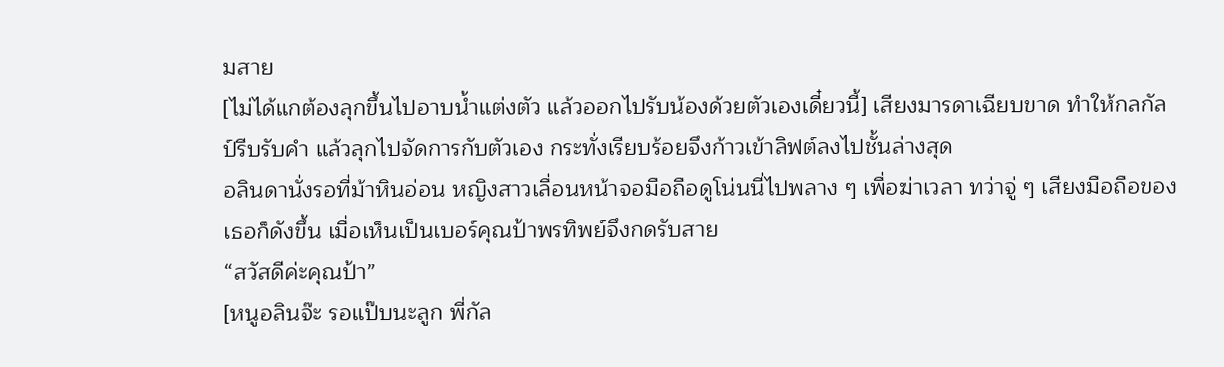มสาย
[ไม่ได้แกต้องลุกขึ้นไปอาบน้ำแต่งตัว แล้วออกไปรับน้องด้วยตัวเองเดี๋ยวนี้] เสียงมารดาเฉียบขาด ทำให้กลกัลป์รีบรับคำ แล้วลุกไปจัดการกับตัวเอง กระทั่งเรียบร้อยจึงก้าวเข้าลิฟต์ลงไปชั้นล่างสุด
อลินดานั่งรอที่ม้าหินอ่อน หญิงสาวเลื่อนหน้าจอมือถือดูโน่นนี่ไปพลาง ๆ เพื่อฆ่าเวลา ทว่าจู่ ๆ เสียงมือถือของเธอก็ดังขึ้น เมื่อเห็นเป็นเบอร์คุณป้าพรทิพย์จึงกดรับสาย
“สวัสดีค่ะคุณป้า”
[หนูอลินจ๊ะ รอแป๊บนะลูก พี่กัล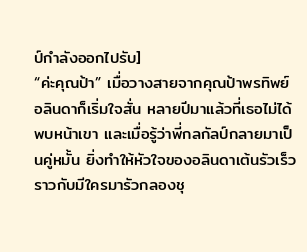ป์กำลังออกไปรับ]
“ค่ะคุณป้า” เมื่อวางสายจากคุณป้าพรทิพย์ อลินดาก็เริ่มใจสั่น หลายปีมาแล้วที่เธอไม่ได้พบหน้าเขา และเมื่อรู้ว่าพี่กลกัลป์กลายมาเป็นคู่หมั้น ยิ่งทำให้หัวใจของอลินดาเต้นรัวเร็วราวกับมีใครมารัวกลองชุ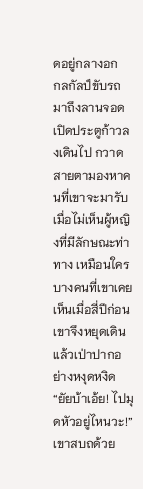ดอยู่กลางอก
กลกัลป์ขับรถมาถึงลานจอด เปิดประตูก้าวลงเดินไป กวาดสายตามองหาคนที่เขาจะมารับ
เมื่อไม่เห็นผู้หญิงที่มีลักษณะท่าทาง เหมือนใครบางคนที่เขาเคยเห็นเมื่อสี่ปีก่อน เขาจึงหยุดเดินแล้วเป่าปากอย่างหงุดหงิด
“ยัยบ้าเอ้ย! ไปมุดหัวอยู่ไหนวะ!” เขาสบถด้วย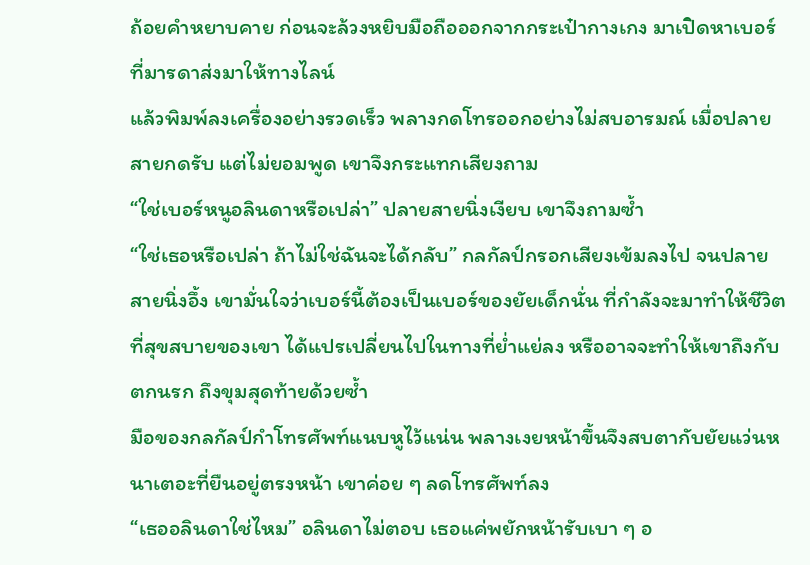ถ้อยคำหยาบคาย ก่อนจะล้วงหยิบมือถือออกจากกระเป๋ากางเกง มาเปิดหาเบอร์ที่มารดาส่งมาให้ทางไลน์
แล้วพิมพ์ลงเครื่องอย่างรวดเร็ว พลางกดโทรออกอย่างไม่สบอารมณ์ เมื่อปลายสายกดรับ แต่ไม่ยอมพูด เขาจึงกระแทกเสียงถาม
“ใช่เบอร์หนูอลินดาหรือเปล่า” ปลายสายนิ่งเงียบ เขาจึงถามซ้ำ
“ใช่เธอหรือเปล่า ถ้าไม่ใช่ฉันจะได้กลับ” กลกัลป์กรอกเสียงเข้มลงไป จนปลายสายนิ่งอึ้ง เขามั่นใจว่าเบอร์นี้ต้องเป็นเบอร์ของยัยเด็กนั่น ที่กำลังจะมาทำให้ชีวิตที่สุขสบายของเขา ได้แปรเปลี่ยนไปในทางที่ย่ำแย่ลง หรืออาจจะทำให้เขาถึงกับตกนรก ถึงขุมสุดท้ายด้วยซ้ำ
มือของกลกัลป์กำโทรศัพท์แนบหูไว้แน่น พลางเงยหน้าขึ้นจึงสบตากับยัยแว่นหนาเตอะที่ยืนอยู่ตรงหน้า เขาค่อย ๆ ลดโทรศัพท์ลง
“เธออลินดาใช่ไหม” อลินดาไม่ตอบ เธอแค่พยักหน้ารับเบา ๆ อ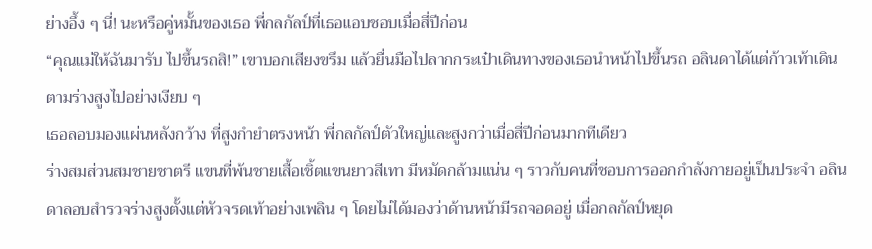ย่างอึ้ง ๆ นี่! นะหรือคู่หมั้นของเธอ พี่กลกัลป์ที่เธอแอบชอบเมื่อสี่ปีก่อน
“คุณแม่ให้ฉันมารับ ไปขึ้นรถสิ!” เขาบอกเสียงขรึม แล้วยื่นมือไปลากกระเป๋าเดินทางของเธอนำหน้าไปขึ้นรถ อลินดาได้แต่ก้าวเท้าเดินตามร่างสูงไปอย่างเงียบ ๆ
เธอลอบมองแผ่นหลังกว้าง ที่สูงกำยำตรงหน้า พี่กลกัลป์ตัวใหญ่และสูงกว่าเมื่อสี่ปีก่อนมากทีเดียว
ร่างสมส่วนสมชายชาตรี แขนที่พ้นชายเสื้อเชิ้ตแขนยาวสีเทา มีหมัดกล้ามแน่น ๆ ราวกับคนที่ชอบการออกกำลังกายอยู่เป็นประจำ อลินดาลอบสำรวจร่างสูงตั้งแต่หัวจรดเท้าอย่างเพลิน ๆ โดยไม่ได้มองว่าด้านหน้ามีรถจอดอยู่ เมื่อกลกัลป์หยุด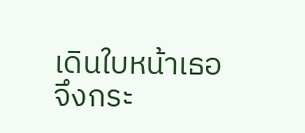เดินใบหน้าเธอจึงกระ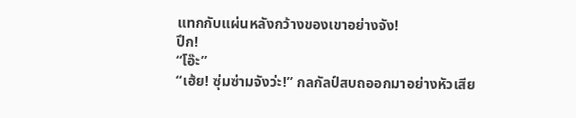แทกกับแผ่นหลังกว้างของเขาอย่างจัง!
ปึก!
“โอ๊ะ”
“เฮ้ย! ซุ่มซ่ามจังว่ะ!” กลกัลป์สบถออกมาอย่างหัวเสีย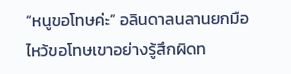“หนูขอโทษค่ะ” อลินดาลนลานยกมือไหว้ขอโทษเขาอย่างรู้สึกผิดท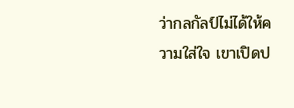ว่ากลกัลป์ไม่ได้ให้ความใส่ใจ เขาเปิดป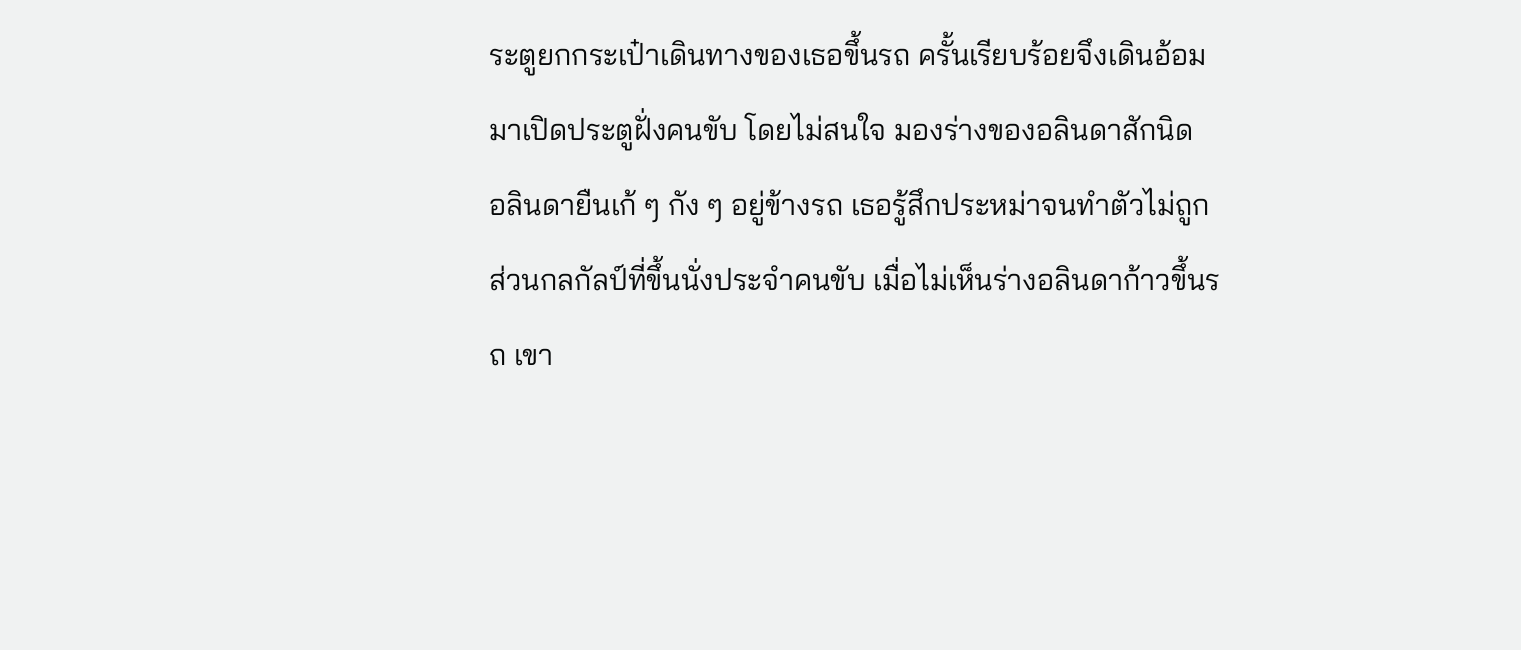ระตูยกกระเป๋าเดินทางของเธอขึ้นรถ ครั้นเรียบร้อยจึงเดินอ้อมมาเปิดประตูฝั่งคนขับ โดยไม่สนใจ มองร่างของอลินดาสักนิด
อลินดายืนเก้ ๆ กัง ๆ อยู่ข้างรถ เธอรู้สึกประหม่าจนทำตัวไม่ถูก
ส่วนกลกัลป์ที่ขึ้นนั่งประจำคนขับ เมื่อไม่เห็นร่างอลินดาก้าวขึ้นรถ เขา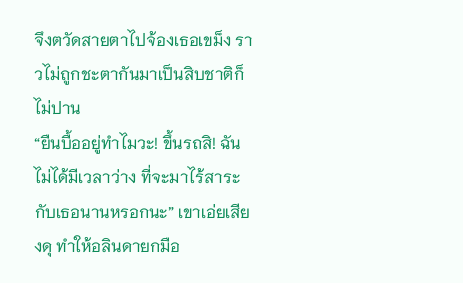จึงตวัดสายตาไปจ้องเธอเขม็ง ราวไม่ถูกชะตากันมาเป็นสิบชาติก็ไม่ปาน
“ยืนบื้ออยู่ทำไมวะ! ขึ้นรถสิ! ฉันไม่ได้มีเวลาว่าง ที่จะมาไร้สาระกับเธอนานหรอกนะ” เขาเอ่ยเสียงดุ ทำให้อลินดายกมือ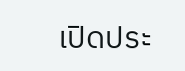เปิดประ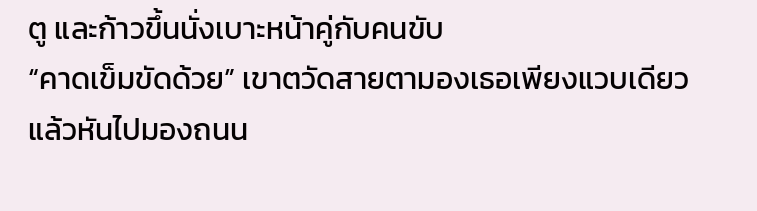ตู และก้าวขึ้นนั่งเบาะหน้าคู่กับคนขับ
“คาดเข็มขัดด้วย” เขาตวัดสายตามองเธอเพียงแวบเดียว แล้วหันไปมองถนน